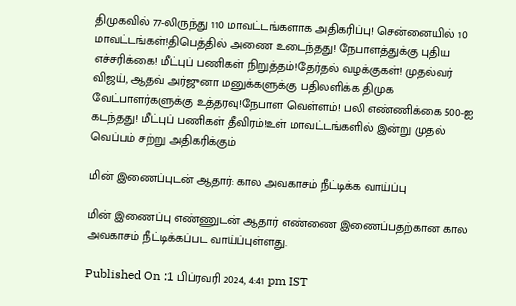திமுகவில் 77-லிருந்து 110 மாவட்டங்களாக அதிகரிப்பு! சென்னையில் 10 மாவட்டங்கள்!திபெத்தில் அணை உடைந்தது! நேபாளத்துக்கு புதிய எச்சரிக்கை! மீட்புப் பணிகள் நிறுத்தம்!தேர்தல் வழக்குகள்! முதல்வர் விஜய், ஆதவ் அர்ஜுனா மனுக்களுக்கு பதிலளிக்க திமுக வேட்பாளர்களுக்கு உத்தரவு!நேபாள வெள்ளம்! பலி எண்ணிக்கை 500-ஐ கடந்தது! மீட்புப் பணிகள் தீவிரம்!உள் மாவட்டங்களில் இன்று முதல் வெப்பம் சற்று அதிகரிக்கும்

மின் இணைப்புடன் ஆதார்: கால அவகாசம் நீட்டிக்க வாய்ப்பு

மின் இணைப்பு எண்ணுடன் ஆதார் எண்ணை இணைப்பதற்கான கால அவகாசம் நீட்டிக்கப்பட வாய்ப்புள்ளது.

Published On :1 பிப்ரவரி 2024, 4:41 pm IST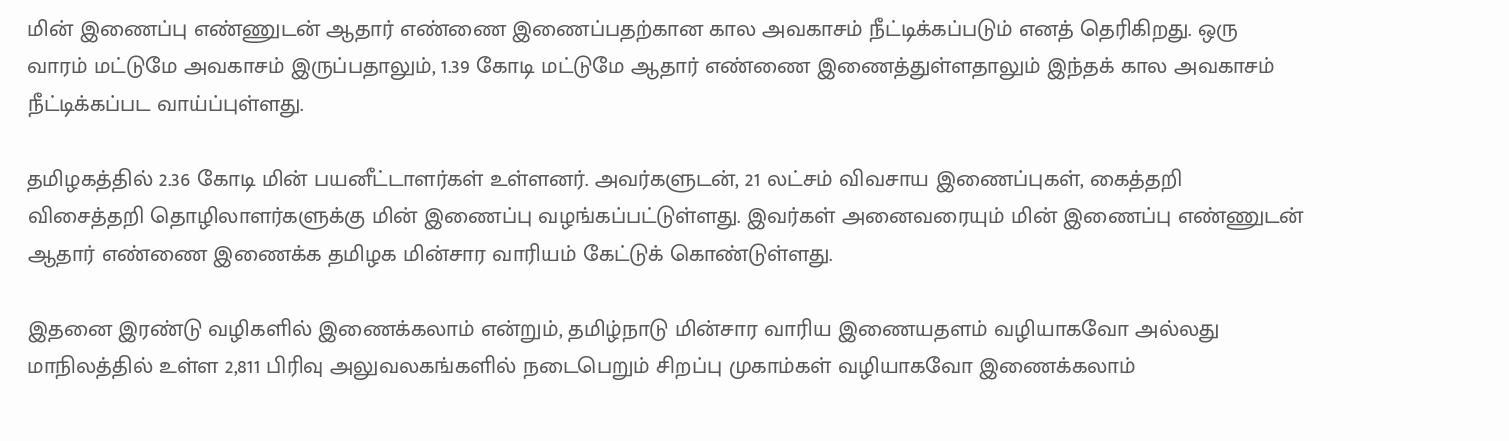மின் இணைப்பு எண்ணுடன் ஆதார் எண்ணை இணைப்பதற்கான கால அவகாசம் நீட்டிக்கப்படும் எனத் தெரிகிறது. ஒரு வாரம் மட்டுமே அவகாசம் இருப்பதாலும், 1.39 கோடி மட்டுமே ஆதார் எண்ணை இணைத்துள்ளதாலும் இந்தக் கால அவகாசம் நீட்டிக்கப்பட வாய்ப்புள்ளது.

தமிழகத்தில் 2.36 கோடி மின் பயனீட்டாளர்கள் உள்ளனர். அவர்களுடன், 21 லட்சம் விவசாய இணைப்புகள், கைத்தறி விசைத்தறி தொழிலாளர்களுக்கு மின் இணைப்பு வழங்கப்பட்டுள்ளது. இவர்கள் அனைவரையும் மின் இணைப்பு எண்ணுடன் ஆதார் எண்ணை இணைக்க தமிழக மின்சார வாரியம் கேட்டுக் கொண்டுள்ளது.

இதனை இரண்டு வழிகளில் இணைக்கலாம் என்றும், தமிழ்நாடு மின்சார வாரிய இணையதளம் வழியாகவோ அல்லது மாநிலத்தில் உள்ள 2,811 பிரிவு அலுவலகங்களில் நடைபெறும் சிறப்பு முகாம்கள் வழியாகவோ இணைக்கலாம்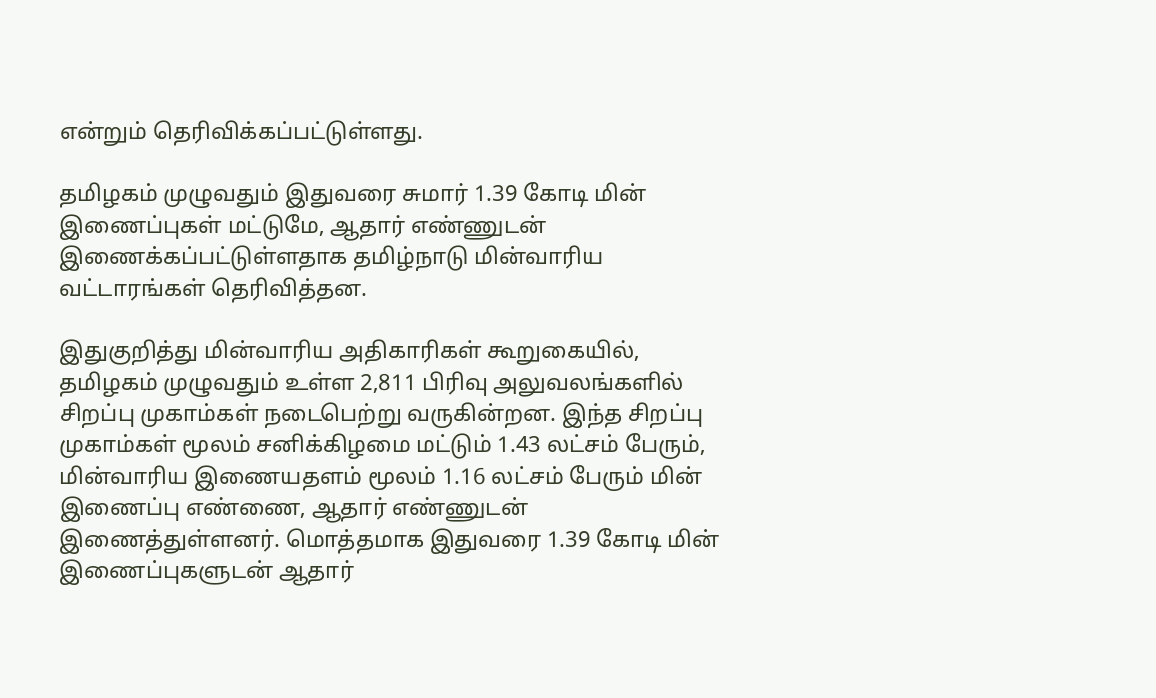என்றும் தெரிவிக்கப்பட்டுள்ளது.

தமிழகம் முழுவதும் இதுவரை சுமார் 1.39 கோடி மின் இணைப்புகள் மட்டுமே, ஆதார் எண்ணுடன் இணைக்கப்பட்டுள்ளதாக தமிழ்நாடு மின்வாரிய வட்டாரங்கள் தெரிவித்தன.

இதுகுறித்து மின்வாரிய அதிகாரிகள் கூறுகையில், தமிழகம் முழுவதும் உள்ள 2,811 பிரிவு அலுவலங்களில் சிறப்பு முகாம்கள் நடைபெற்று வருகின்றன. இந்த சிறப்பு முகாம்கள் மூலம் சனிக்கிழமை மட்டும் 1.43 லட்சம் பேரும், மின்வாரிய இணையதளம் மூலம் 1.16 லட்சம் பேரும் மின் இணைப்பு எண்ணை, ஆதார் எண்ணுடன் இணைத்துள்ளனர். மொத்தமாக இதுவரை 1.39 கோடி மின் இணைப்புகளுடன் ஆதார்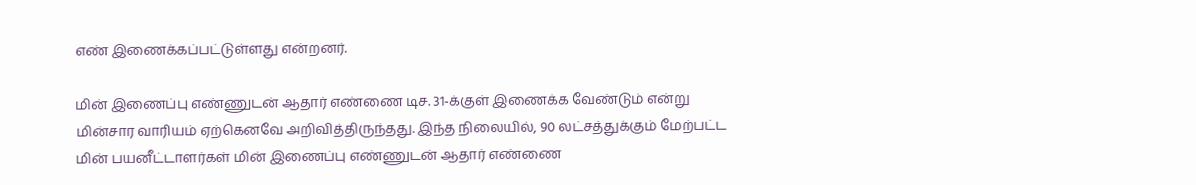எண் இணைக்கப்பட்டுள்ளது என்றனர்.

மின் இணைப்பு எண்ணுடன் ஆதார் எண்ணை டிச. 31-க்குள் இணைக்க வேண்டும் என்று மின்சார வாரியம் ஏற்கெனவே அறிவித்திருந்தது. இந்த நிலையில், 90 லட்சத்துக்கும் மேற்பட்ட மின் பயனீட்டாளர்கள் மின் இணைப்பு எண்ணுடன் ஆதார் எண்ணை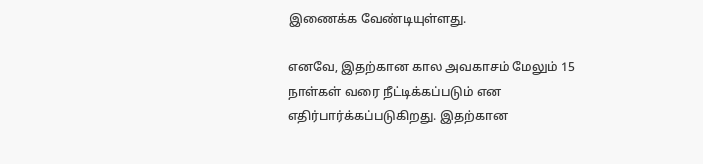இணைக்க வேண்டியுள்ளது.

எனவே, இதற்கான கால அவகாசம் மேலும் 15 நாள்கள் வரை நீட்டிக்கப்படும் என எதிர்பார்க்கப்படுகிறது. இதற்கான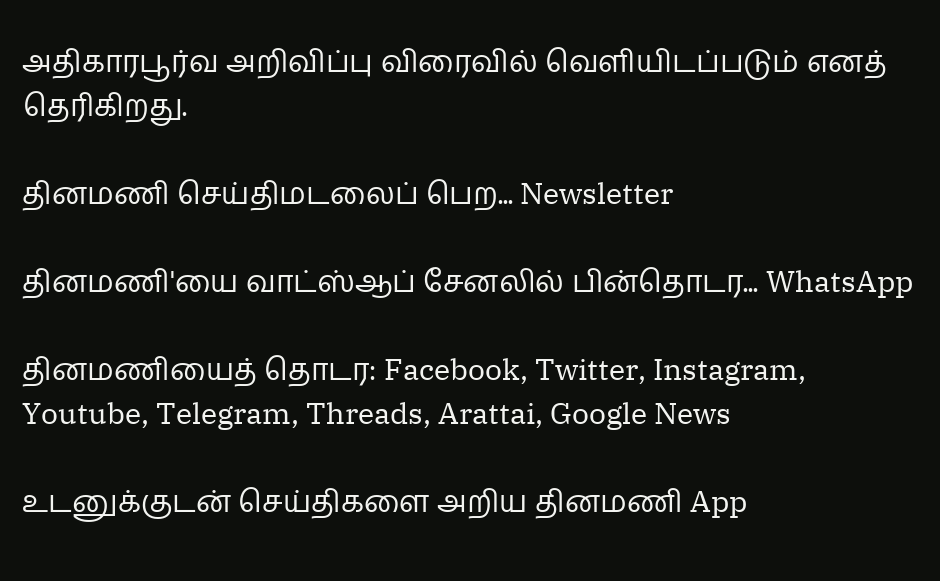அதிகாரபூர்வ அறிவிப்பு விரைவில் வெளியிடப்படும் எனத் தெரிகிறது.

தினமணி செய்திமடலைப் பெற... Newsletter

தினமணி'யை வாட்ஸ்ஆப் சேனலில் பின்தொடர... WhatsApp

தினமணியைத் தொடர: Facebook, Twitter, Instagram, Youtube, Telegram, Threads, Arattai, Google News

உடனுக்குடன் செய்திகளை அறிய தினமணி App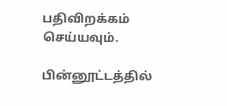பதிவிறக்கம் செய்யவும்.

பின்னூட்டத்தில்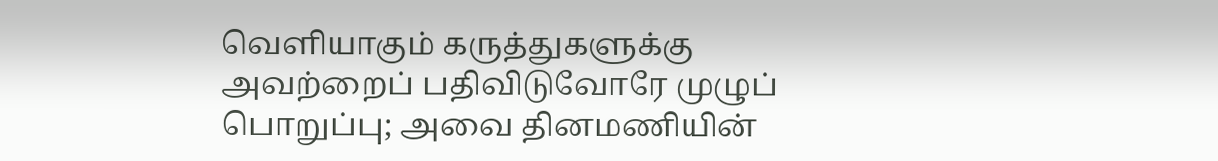வெளியாகும் கருத்துகளுக்கு அவற்றைப் பதிவிடுவோரே முழுப் பொறுப்பு; அவை தினமணியின்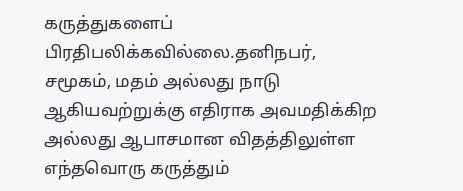கருத்துகளைப் பிரதிபலிக்கவில்லை.தனிநபர், சமூகம், மதம் அல்லது நாடு ஆகியவற்றுக்கு எதிராக அவமதிக்கிற அல்லது ஆபாசமான விதத்திலுள்ள எந்தவொரு கருத்தும்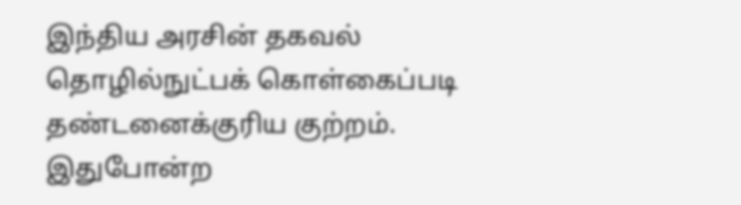இந்திய அரசின் தகவல் தொழில்நுட்பக் கொள்கைப்படி தண்டனைக்குரிய குற்றம். இதுபோன்ற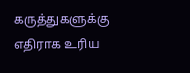கருத்துகளுக்கு எதிராக உரிய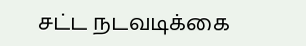சட்ட நடவடிக்கை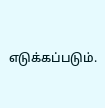எடுக்கப்படும்.